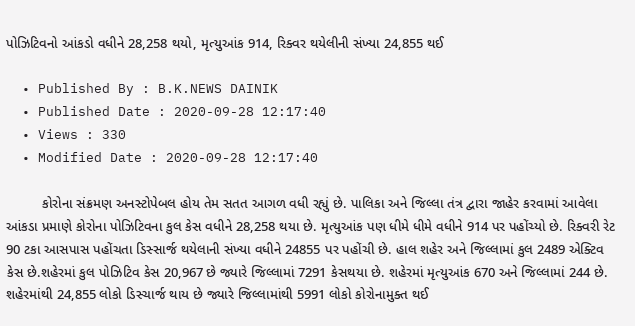પોઝિટિવનો આંકડો વધીને 28,258 થયો, મૃત્યુઆંક 914, રિક્વર થયેલીની સંખ્યા 24,855 થઈ

  • Published By : B.K.NEWS DAINIK
  • Published Date : 2020-09-28 12:17:40
  • Views : 330
  • Modified Date : 2020-09-28 12:17:40

         કોરોના સંક્રમણ અનસ્ટોપેબલ હોય તેમ સતત આગળ વધી રહ્યું છે. પાલિકા અને જિલ્લા તંત્ર દ્વારા જાહેર કરવામાં આવેલા આંકડા પ્રમાણે કોરોના પોઝિટિવના કુલ કેસ વધીને 28,258 થયા છે. મૃત્યુઆંક પણ ધીમે ધીમે વધીને 914 પર પહોંચ્યો છે. રિક્વરી રેટ 90 ટકા આસપાસ પહોંચતા ડિસ્સાર્જ થયેલાની સંખ્યા વધીને 24855 પર પહોંચી છે. હાલ શહેર અને જિલ્લામાં કુલ 2489 એક્ટિવ કેસ છે.શહેરમાં કુલ પોઝિટિવ કેસ 20,967 છે જ્યારે જિલ્લામાં 7291 કેસથયા છે. શહેરમાં મૃત્યુઆંક 670 અને જિલ્લામાં 244 છે. શહેરમાંથી 24,855 લોકો ડિસ્ચાર્જ થાય છે જ્યારે જિલ્લામાંથી 5991 લોકો કોરોનામુક્ત થઈ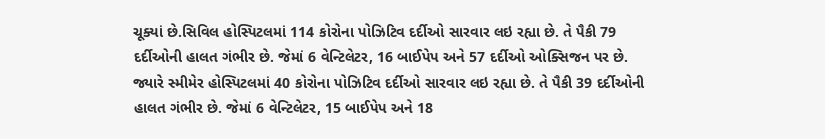ચૂક્યાં છે.સિવિલ હોસ્પિટલમાં 114 કોરોના પોઝિટિવ દર્દીઓ સારવાર લઇ રહ્યા છે. તે પૈકી 79 દર્દીઓની હાલત ગંભીર છે. જેમાં 6 વેન્ટિલેટર, 16 બાઈપેપ અને 57 દર્દીઓ ઓક્સિજન પર છે. જ્યારે સ્મીમેર હોસ્પિટલમાં 40 કોરોના પોઝિટિવ દર્દીઓ સારવાર લઇ રહ્યા છે. તે પૈકી 39 દર્દીઓની હાલત ગંભીર છે. જેમાં 6 વેન્ટિલેટર, 15 બાઈપેપ અને 18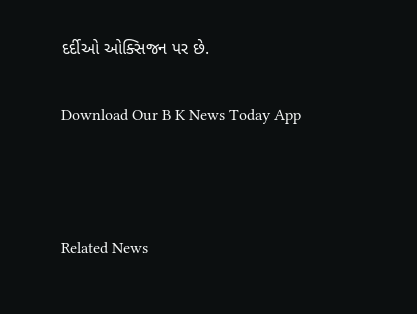દર્દીઓ ઓક્સિજન પર છે.

Download Our B K News Today App



Related News